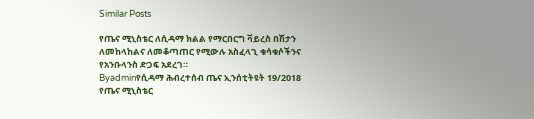Similar Posts

የጤና ሚኒስቴር ለሲዳማ ክልል የማርበርግ ቫይረስ በሽታን ለመከላከልና ለመቆጣጠር የሚውሉ አስፈላጊ ቁሳቁሶችንና የአንቡላንስ ድጋፍ አደረገ።
Byadminየሲዳማ ሕብረተሰብ ጤና ኢንሰቲትዩት 19/2018 የጤና ሚኒስቴር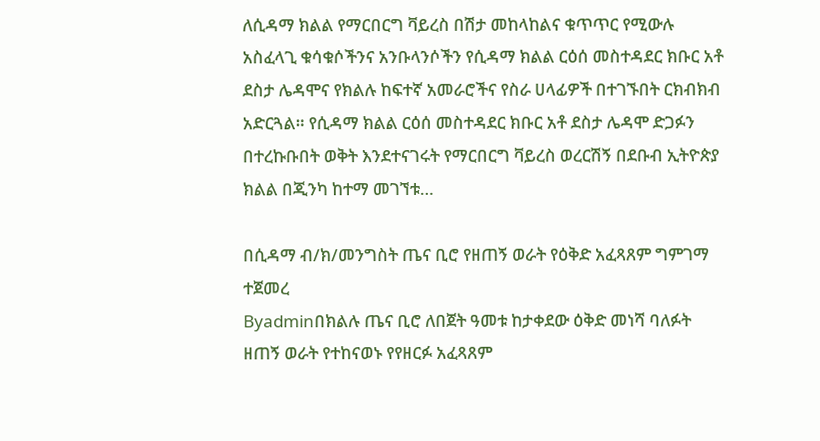ለሲዳማ ክልል የማርበርግ ቫይረስ በሽታ መከላከልና ቁጥጥር የሚውሉ አስፈላጊ ቁሳቁሶችንና አንቡላንሶችን የሲዳማ ክልል ርዕሰ መስተዳደር ክቡር አቶ ደስታ ሌዳሞና የክልሉ ከፍተኛ አመራሮችና የስራ ሀላፊዎች በተገኙበት ርክብክብ አድርጓል። የሲዳማ ክልል ርዕሰ መስተዳደር ክቡር አቶ ደስታ ሌዳሞ ድጋፉን በተረኩቡበት ወቅት እንደተናገሩት የማርበርግ ቫይረስ ወረርሽኝ በደቡብ ኢትዮጵያ ክልል በጂንካ ከተማ መገኘቱ…

በሲዳማ ብ/ክ/መንግስት ጤና ቢሮ የዘጠኝ ወራት የዕቅድ አፈጻጸም ግምገማ ተጀመረ
Byadminበክልሉ ጤና ቢሮ ለበጀት ዓመቱ ከታቀደው ዕቅድ መነሻ ባለፉት ዘጠኝ ወራት የተከናወኑ የየዘርፉ አፈጻጸም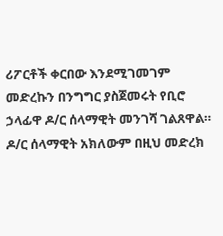ሪፖርቶች ቀርበው እንደሚገመገም መድረኩን በንግግር ያስጀመሩት የቢሮ ኃላፊዋ ዶ/ር ሰላማዊት መንገሻ ገልጸዋል። ዶ/ር ሰላማዊት አክለውም በዚህ መድረክ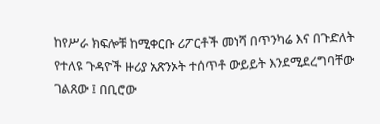ከየሥራ ክፍሎቹ ከሚቀርቡ ሪፖርቶች መነሻ በጥንካሬ እና በጉድለት የተለዩ ጉዳዮች ዙሪያ አጽንኦት ተሰጥቶ ውይይት እንደሚደረግባቸው ገልጸው ፤ በቢሮው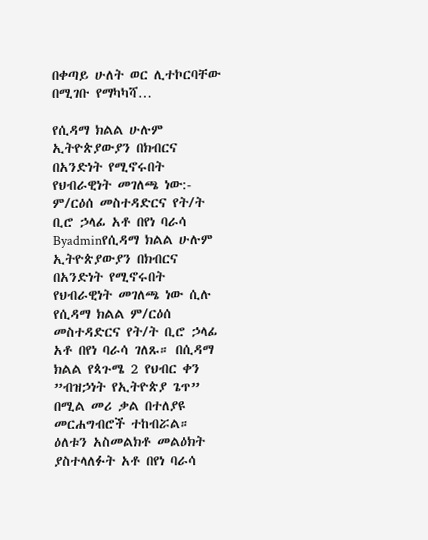በቀጣይ ሁለት ወር ሊተኮርባቸው በሚገቡ የማካካሻ…

የሲዳማ ክልል ሁሉም ኢትዮጵያውያን በክብርና በአንድነት የሚኖሩበት የህብራዊነት መገለጫ ነው:- ም/ርዕሰ መስተዳድርና የት/ት ቢሮ ኃላፊ አቶ በየነ ባራሳ
Byadminየሲዳማ ክልል ሁሉም ኢትዮጵያውያን በክብርና በአንድነት የሚኖሩበት የህብራዊነት መገለጫ ነው ሲሉ የሲዳማ ክልል ም/ርዕሰ መስተዳድርና የት/ት ቢሮ ኃላፊ አቶ በየነ ባራሳ ገለጹ። በሲዳማ ክልል የጳጉሜ 2 የህብር ቀን ”ብዝኃነት የኢትዮጵያ ጌጥ” በሚል መሪ ቃል በተለያዩ መርሐግብሮች ተከብሯል። ዕለቱን አስመልክቶ መልዕክት ያስተላለፉት አቶ በየነ ባራሳ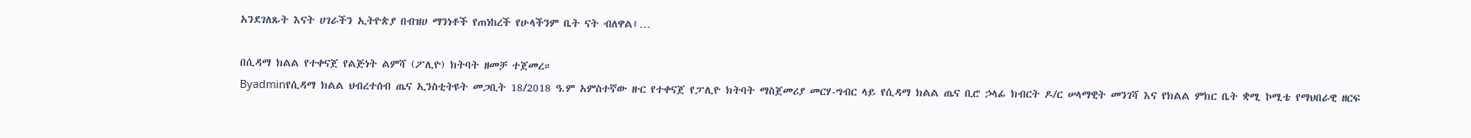አንደገለጹት እናት ሀገራችን ኢትዮጵያ በብዝሀ ማንነቶች የጠነከረች የሁላችንም ቤት ናት ብለዋል፤…

በሲዳማ ክልል የተቀናጀ የልጅነት ልምሻ (ፖሊዮ) ክትባት ዘመቻ ተጀመረ።
Byadminየሲዳማ ክልል ህብረተሰብ ጤና ኢንስቲትዩት መጋቢት 18/2018 ዓ.ም አምስተኛው ዙር የተቀናጀ የፓሊዮ ክትባት ማስጀመሪያ መርሃ-ግብር ላይ የሲዳማ ክልል ጤና ቢሮ ኃላፊ ክብርት ዶ/ር ሠላማዊት መንገሻ እና የክልል ምክር ቤት ቋሚ ኮሚቴ የማህበራዊ ዘርፍ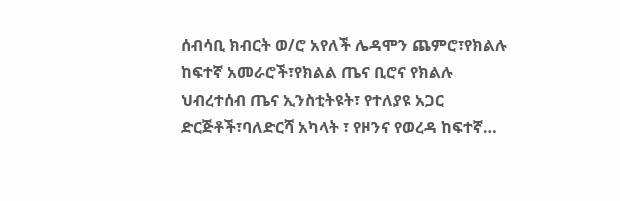ሰብሳቢ ክብርት ወ/ሮ አየለች ሌዳሞን ጨምሮ፣የክልሉ ከፍተኛ አመራሮች፣የክልል ጤና ቢሮና የክልሉ ህብረተሰብ ጤና ኢንስቲትዩት፣ የተለያዩ አጋር ድርጅቶች፣ባለድርሻ አካላት ፣ የዞንና የወረዳ ከፍተኛ…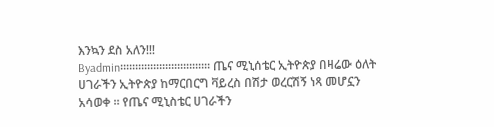እንኳን ደስ አለን!!!
Byadmin።።።።።።።።።።።።።።። ጤና ሚኒሰቴር ኢትዮጵያ በዛሬው ዕለት ሀገራችን ኢትዮጵያ ከማርበርግ ቫይረስ በሽታ ወረርሽኝ ነጻ መሆኗን አሳወቀ ። የጤና ሚኒስቴር ሀገራችን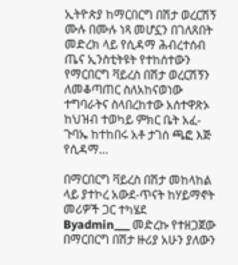ኢትዮጵያ ከማርበርግ በሽታ ወረርሽኝ ሙሉ በሙሉ ነጻ መሆኗን በገለጸበት መድረክ ላይ የሲዳማ ሕብረተሰብ ጤና ኢንስቲትዩት የተከሰተውን የማርበርግ ቫይረስ በሽታ ወረርሽኝን ለመቆጣጠር ስለአከናወነው ተግባራትና ስላበረከተው አሰተዋጽኦ ከህዝብ ተወካይ ምክር ቤት አፈ-ጉባኤ ከተከበሩ አቶ ታገሰ ጫፎ እጅ የሲዳማ…

በማርበርግ ቫይረስ በሽታ መከላከል ላይ ያተኮረ አውደ-ጥናት ከሃይማኖት መሪዎች ጋር ተካሄደ
Byadmin___ መድረኩ የተዘጋጀው በማርበርግ በሽታ ዙሪያ አሁን ያለውን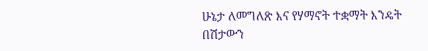ሁኔታ ለመግለጽ እና የሃማኖት ተቋማት እንዴት በሽታውን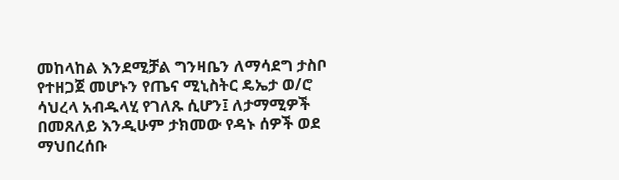መከላከል እንደሚቻል ግንዛቤን ለማሳደግ ታስቦ የተዘጋጀ መሆኑን የጤና ሚኒስትር ዴኤታ ወ/ሮ ሳህረላ አብዱላሂ የገለጹ ሲሆን፤ ለታማሚዎች በመጸለይ እንዲሁም ታክመው የዳኑ ሰዎች ወደ ማህበረሰቡ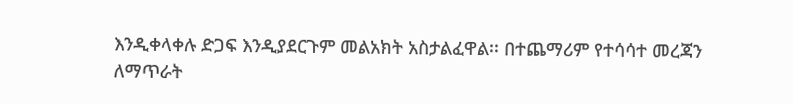እንዲቀላቀሉ ድጋፍ እንዲያደርጉም መልአክት አስታልፈዋል፡፡ በተጨማሪም የተሳሳተ መረጃን ለማጥራት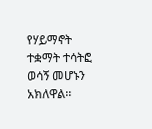የሃይማኖት ተቋማት ተሳትፎ ወሳኝ መሆኑን አክለዋል፡፡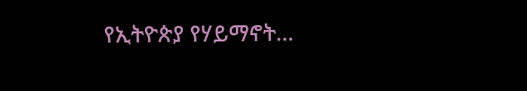የኢትዮጵያ የሃይማኖት…